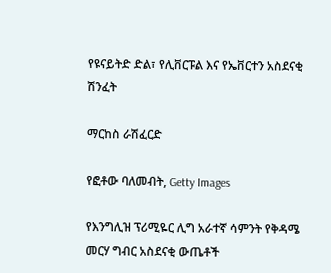የዩናይትድ ድል፣ የሊቨርፑል እና የኤቨርተን አስደናቂ ሽንፈት

ማርከስ ራሽፈርድ

የፎቶው ባለመብት, Getty Images

የእንግሊዝ ፕሪሚዬር ሊግ አራተኛ ሳምንት የቅዳሜ መርሃ ግብር አስደናቂ ውጤቶች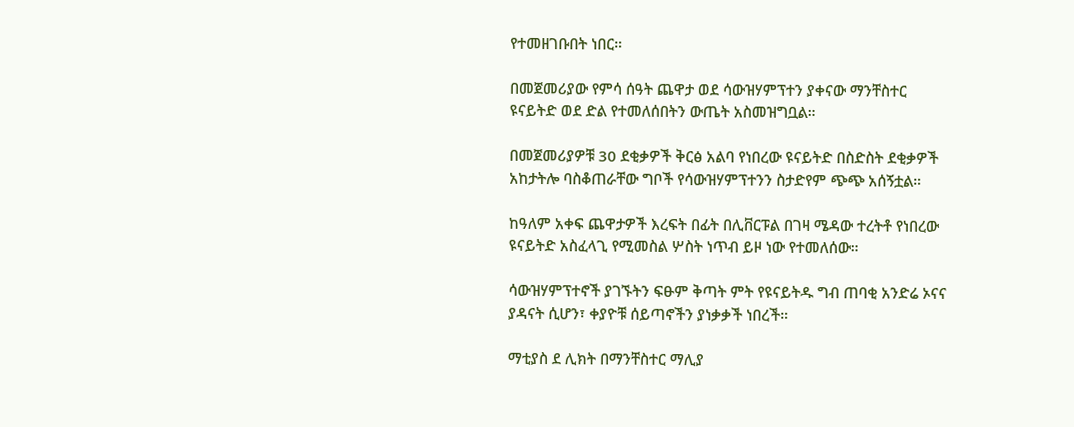የተመዘገቡበት ነበር።

በመጀመሪያው የምሳ ሰዓት ጨዋታ ወደ ሳውዝሃምፕተን ያቀናው ማንቸስተር ዩናይትድ ወደ ድል የተመለሰበትን ውጤት አስመዝግቧል።

በመጀመሪያዎቹ 30 ደቂቃዎች ቅርፅ አልባ የነበረው ዩናይትድ በስድስት ደቂቃዎች አከታትሎ ባስቆጠራቸው ግቦች የሳውዝሃምፕተንን ስታድየም ጭጭ አሰኝቷል።

ከዓለም አቀፍ ጨዋታዎች እረፍት በፊት በሊቨርፑል በገዛ ሜዳው ተረትቶ የነበረው ዩናይትድ አስፈላጊ የሚመስል ሦስት ነጥብ ይዞ ነው የተመለሰው።

ሳውዝሃምፕተኖች ያገኙትን ፍፁም ቅጣት ምት የዩናይትዱ ግብ ጠባቂ አንድሬ ኦናና ያዳናት ሲሆን፣ ቀያዮቹ ሰይጣኖችን ያነቃቃች ነበረች።

ማቲያስ ደ ሊክት በማንቸስተር ማሊያ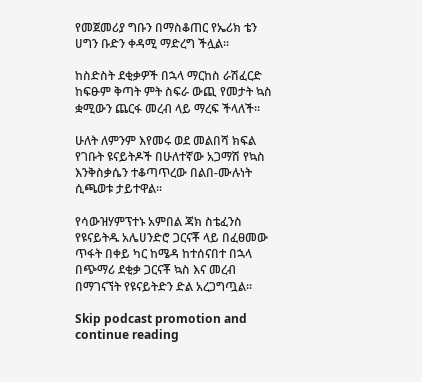የመጀመሪያ ግቡን በማስቆጠር የኤሪክ ቴን ሀግን ቡድን ቀዳሚ ማድረግ ችሏል።

ከስድስት ደቂቃዎች በኋላ ማርከስ ራሽፈርድ ከፍፁም ቅጣት ምት ስፍራ ውጪ የመታት ኳስ ቋሚውን ጨርፋ መረብ ላይ ማረፍ ችላለች።

ሁለት ለምንም እየመሩ ወደ መልበሻ ክፍል የገቡት ዩናይትዶች በሁለተኛው አጋማሽ የኳስ እንቅስቃሴን ተቆጣጥረው በልበ-ሙሉነት ሲጫወቱ ታይተዋል።

የሳውዝሃምፕተኑ አምበል ጃክ ስቴፈንስ የዩናይትዱ አሌሀንድሮ ጋርናቾ ላይ በፈፀመው ጥፋት በቀይ ካር ከሜዳ ከተሰናበተ በኋላ በጭማሪ ደቂቃ ጋርናቾ ኳስ እና መረብ በማገናኘት የዩናይትድን ድል አረጋግጧል።

Skip podcast promotion and continue reading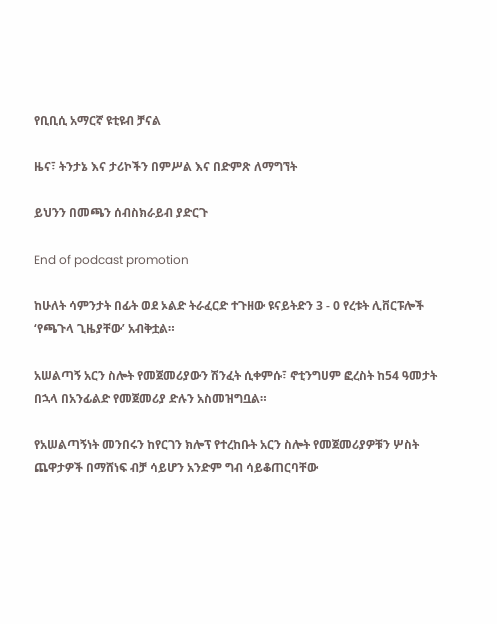የቢቢሲ አማርኛ ዩቲዩብ ቻናል

ዜና፣ ትንታኔ እና ታሪኮችን በምሥል እና በድምጽ ለማግኘት

ይህንን በመጫን ሰብስክራይብ ያድርጉ

End of podcast promotion

ከሁለት ሳምንታት በፊት ወደ ኦልድ ትራፈርድ ተጉዘው ዩናይትድን 3 - 0 የረቱት ሊቨርፑሎች ‘የጫጉላ ጊዜያቸው’ አብቅቷል።

አሠልጣኝ አርን ስሎት የመጀመሪያውን ሽንፈት ሲቀምሱ፣ ኖቲንግሀም ፎረስት ከ54 ዓመታት በኋላ በአንፊልድ የመጀመሪያ ድሉን አስመዝግቧል።

የአሠልጣኝነት መንበሩን ከየርገን ክሎፕ የተረከቡት አርን ስሎት የመጀመሪያዎቹን ሦስት ጨዋታዎች በማሸነፍ ብቻ ሳይሆን አንድም ግብ ሳይቆጠርባቸው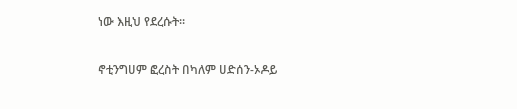ነው እዚህ የደረሱት።

ኖቲንግሀም ፎረስት በካለም ሀድሰን-ኦዶይ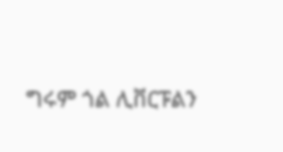ግሩም ጎል ሊቨርፑልን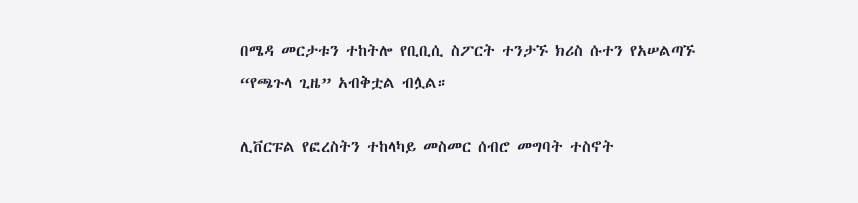በሜዳ መርታቱን ተከትሎ የቢቢሲ ስፖርት ተንታኙ ክሪስ ሱተን የአሠልጣኙ “የጫጉላ ጊዜ” አብቅቷል ብሏል።

ሊቨርፑል የፎረስትን ተከላካይ መስመር ሰብሮ መግባት ተስኖት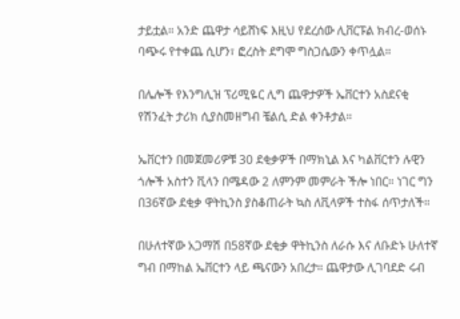ታይቷል። አንድ ጨዋታ ሳይሸነፍ እዚህ የደረሰው ሊቨርፑል ክብረ-ወሰኑ ባጭሩ የተቀጨ ሲሆን፣ ፎረስት ደግሞ ግስጋሴውን ቀጥሏል።

በሌሎች የእንግሊዝ ፕሪሚዬር ሊግ ጨዋታዎች ኤቨርተን አስደናቂ የሽንፈት ታሪክ ሲያስመዘግብ ቼልሲ ድል ቀንቶታል።

ኤቨርተን በመጀመሪዎቹ 30 ደቂቃዎች በማክኒል እና ካልቨርተን ሉዊን ጎሎች አስተን ቪላን በሜዳው 2 ለምንም መምራት ችሎ ነበር። ነገር ግን በ36ኛው ደቂቃ ዋትኪንስ ያስቆጠራት ኳስ ለቪላዎች ተስፋ ሰጥታለች።

በሁለተኛው አጋማሽ በ58ኛው ደቂቃ ዋትኪንስ ለራሱ እና ለቡድኑ ሁለተኛ ግብ በማከል ኤቨርተን ላይ ጫናውን አበረታ። ጨዋታው ሊገባደድ ሩብ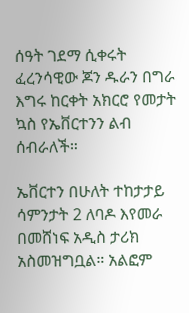ሰዓት ገደማ ሲቀሩት ፈረንሳዊው ጆን ዱራን በግራ እግሩ ከርቀት አክርሮ የመታት ኳስ የኤቨርተንን ልብ ሰብራለች።

ኤቨርተን በሁለት ተከታታይ ሳምንታት 2 ለባዶ እየመራ በመሸነፍ አዲስ ታሪክ አስመዝግቧል። አልፎም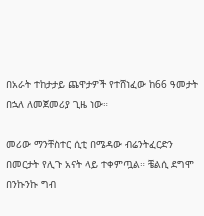በአራት ተከታታይ ጨዋታዎች የተሸነፈው ከ66 ዓመታት በኋለ ለመጀመሪያ ጊዜ ነው።

መሪው ማንቸስተር ሲቲ በሜዳው ብሬንትፈርድን በመርታት የሊጉ አናት ላይ ተቀምጧል። ቼልሲ ደግሞ በንኩንኩ ግብ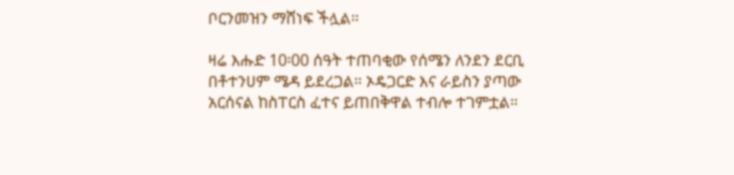ቦርንመዝን ማሸነፍ ችሏል።

ዛሬ እሑድ 10፡00 ሰዓት ተጠባቂው የሰሜን ለንደን ደርቢ በቶተንሀም ሜዳ ይደረጋል። ኦዴጋርድ እና ራይስን ያጣው አርሰናል ከስፐርስ ፈተና ይጠበቅዋል ተብሎ ተገምቷል።